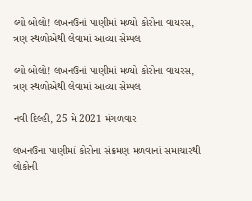લ્યો બોલો! લખનઉનાં પાણીમાં મળ્યો કોરોના વાયરસ, ત્રણ સ્થળોએથી લેવામાં આવ્યા સેમ્પલ

લ્યો બોલો! લખનઉનાં પાણીમાં મળ્યો કોરોના વાયરસ, ત્રણ સ્થળોએથી લેવામાં આવ્યા સેમ્પલ

નવી દિલ્હી, 25 મે 2021 મંગળવાર

લખનઉના પાણીમાં કોરોના સંક્રમણ મળવાનાં સમાચારથી લોકોની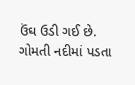ઉંઘ ઉડી ગઈ છે. ગોમતી નદીમાં પડતા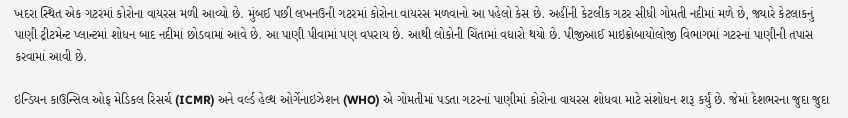ખદરા સ્થિત એક ગટરમાં કોરોના વાયરસ મળી આવ્યો છે. મુંબઈ પછી લખનઉની ગટરમાં કોરોના વાયરસ મળવાનો આ પહેલો કેસ છે. અહીંની કેટલીક ગટર સીધી ગોમતી નદીમાં મળે છે, જ્યારે કેટલાકનું પાણી ટ્રીટમેન્ટ પ્લાન્ટમાં શોધન બાદ નદીમાં છોડવામાં આવે છે. આ પાણી પીવામાં પણ વપરાય છે. આથી લોકોની ચિંતામાં વધારો થયો છે. પીજીઆઈ માઇક્રોબાયોલોજી વિભાગમાં ગટરનાં પાણીની તપાસ કરવામાં આવી છે.

ઇન્ડિયન કાઉન્સિલ ઓફ મેડિકલ રિસર્ચ (ICMR) અને વર્લ્ડ હેલ્થ ઓર્ગેનાઇઝેશન (WHO) એ ગોમતીમાં પડતા ગટરનાં પાણીમાં કોરોના વાયરસ શોધવા માટે સંશોધન શરૂ કર્યું છે. જેમાં દેશભરના જુદા જુદા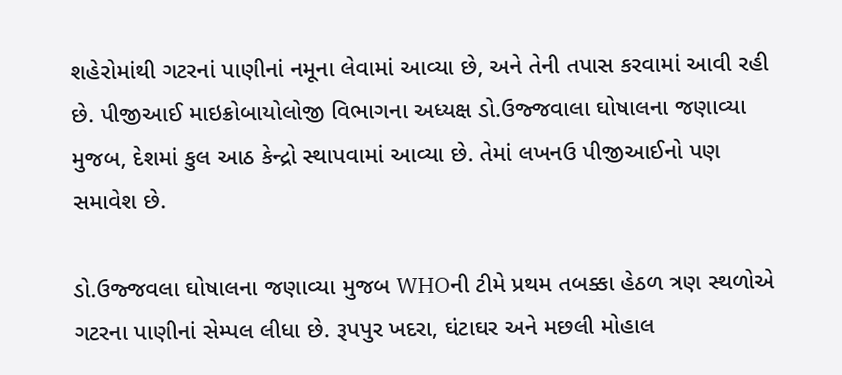શહેરોમાંથી ગટરનાં પાણીનાં નમૂના લેવામાં આવ્યા છે, અને તેની તપાસ કરવામાં આવી રહી છે. પીજીઆઈ માઇક્રોબાયોલોજી વિભાગના અધ્યક્ષ ડો.ઉજ્જવાલા ઘોષાલના જણાવ્યા મુજબ, દેશમાં કુલ આઠ કેન્દ્રો સ્થાપવામાં આવ્યા છે. તેમાં લખનઉ પીજીઆઈનો પણ સમાવેશ છે.

ડો.ઉજ્જવલા ઘોષાલના જણાવ્યા મુજબ WHOની ટીમે પ્રથમ તબક્કા હેઠળ ત્રણ સ્થળોએ ગટરના પાણીનાં સેમ્પલ લીધા છે. રૂપપુર ખદરા, ઘંટાઘર અને મછલી મોહાલ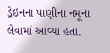ડ્રેઇનના પાણીના નમૂના લેવામાં આવ્યા હતા.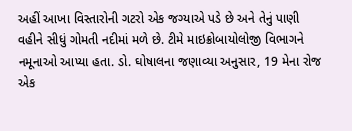અહીં આખા વિસ્તારોની ગટરો એક જગ્યાએ પડે છે અને તેનું પાણી વહીને સીધું ગોમતી નદીમાં મળે છે. ટીમે માઇક્રોબાયોલોજી વિભાગને નમૂનાઓ આપ્યા હતા. ડો. ઘોષાલના જણાવ્યા અનુસાર, 19 મેના રોજ એક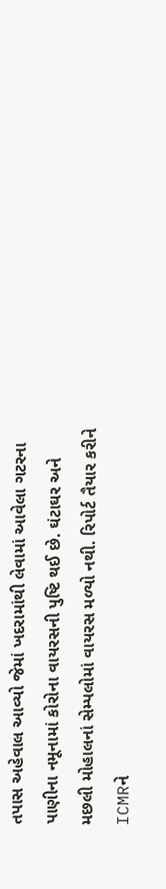તપાસ અહેવાલ આવ્યો જેમાં ખદરામાંથી લેવામાં આવેલા ગટરના પાણીના નમૂનામાં કોરોના વાયરસની પુષ્ટિ થઈ છે. ઘંટાઘર અને મછલી મોહાલનાં સેમ્પલોમાં વાયરસ મળ્યો નથી. રિપોર્ટ તૈયાર કરીને ICMRને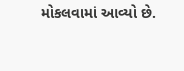મોકલવામાં આવ્યો છે.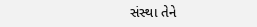સંસ્થા તેને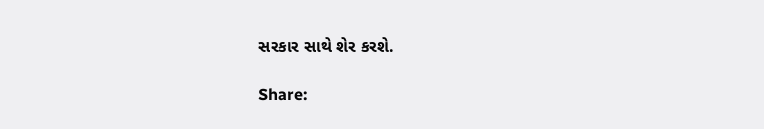સરકાર સાથે શેર કરશે.

Share: